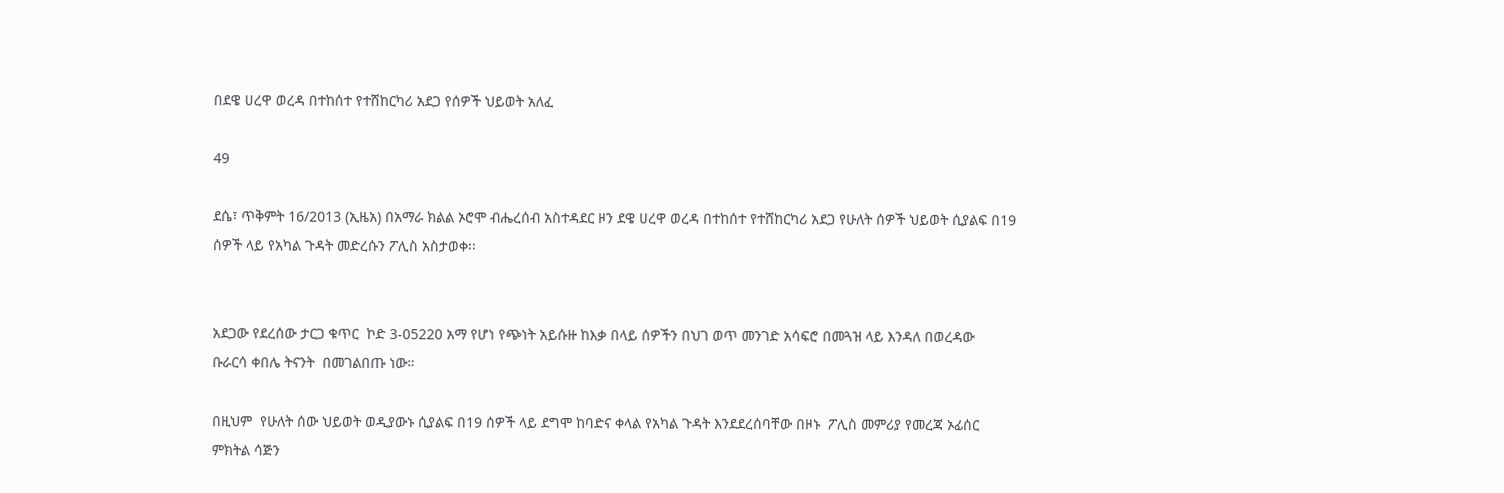በደዌ ሀረዋ ወረዳ በተከሰተ የተሸከርካሪ አደጋ የሰዎች ህይወት አለፈ

49

ደሴ፣ ጥቅምት 16/2013 (ኢዜአ) በአማራ ክልል ኦሮሞ ብሔረሰብ አስተዳደር ዞን ደዌ ሀረዋ ወረዳ በተከሰተ የተሸከርካሪ አደጋ የሁለት ሰዎች ህይወት ሲያልፍ በ19 ሰዎች ላይ የአካል ጉዳት መድረሱን ፖሊስ አስታወቀ፡፡


አደጋው የደረሰው ታርጋ ቁጥር  ኮድ 3-05220 አማ የሆነ የጭነት አይሱዙ ከእቃ በላይ ሰዎችን በህገ ወጥ መንገድ አሳፍሮ በመጓዝ ላይ እንዳለ በወረዳው  ቡራርሳ ቀበሌ ትናንት  በመገልበጡ ነው።

በዚህም  የሁለት ሰው ህይወት ወዲያውኑ ሲያልፍ በ19 ሰዎች ላይ ደግሞ ከባድና ቀላል የአካል ጉዳት እንደደረሰባቸው በዞኑ  ፖሊስ መምሪያ የመረጃ ኦፊሰር ምክትል ሳጅን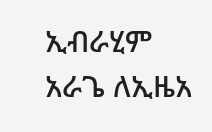ኢብራሂም አራጌ ለኢዜአ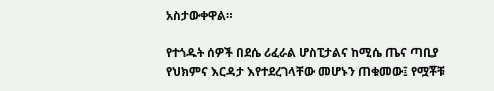አስታውቀዋል።

የተጎዱት ሰዎች በደሴ ሪፈራል ሆስፒታልና ከሚሴ ጤና ጣቢያ የህክምና እርዳታ እየተደረገላቸው መሆኑን ጠቁመው፤ የሟቾቹ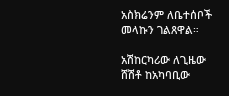አስክሬንም ለቤተሰቦች መላኩን ገልጸዋል።

አሽከርካሪው ለጊዜው ሸሽቶ ከአካባቢው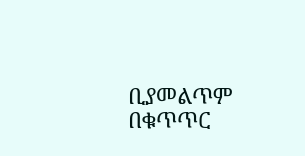ቢያመልጥም  በቁጥጥር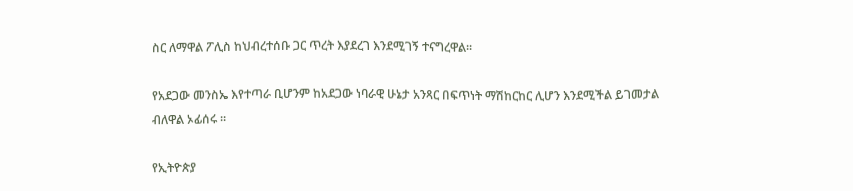ስር ለማዋል ፖሊስ ከህብረተሰቡ ጋር ጥረት እያደረገ እንደሚገኝ ተናግረዋል፡፡

የአደጋው መንስኤ እየተጣራ ቢሆንም ከአደጋው ነባራዊ ሁኔታ አንጻር በፍጥነት ማሽከርከር ሊሆን እንደሚችል ይገመታል ብለዋል ኦፊሰሩ ።

የኢትዮጵያ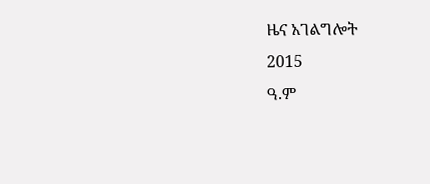ዜና አገልግሎት
2015
ዓ.ም